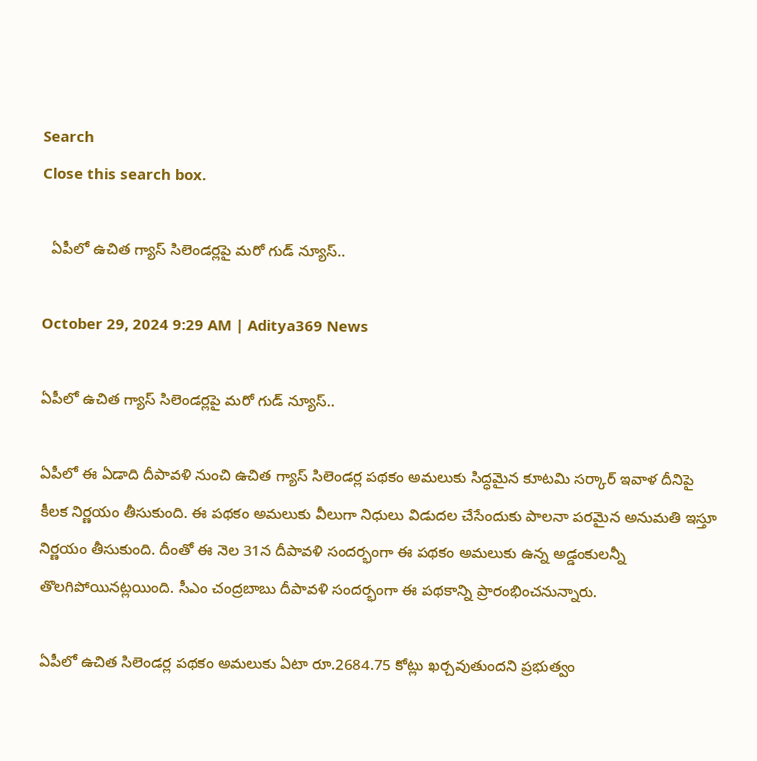Search
Close this search box.

  ఏపీలో ఉచిత గ్యాస్ సిలెండర్లపై మరో గుడ్ న్యూస్..

October 29, 2024 9:29 AM | Aditya369 News

ఏపీలో ఉచిత గ్యాస్ సిలెండర్లపై మరో గుడ్ న్యూస్..

ఏపీలో ఈ ఏడాది దీపావళి నుంచి ఉచిత గ్యాస్ సిలెండర్ల పథకం అమలుకు సిద్ధమైన కూటమి సర్కార్ ఇవాళ దీనిపై కీలక నిర్ణయం తీసుకుంది. ఈ పథకం అమలుకు వీలుగా నిధులు విడుదల చేసేందుకు పాలనా పరమైన అనుమతి ఇస్తూ నిర్ణయం తీసుకుంది. దీంతో ఈ నెల 31న దీపావళి సందర్భంగా ఈ పథకం అమలుకు ఉన్న అడ్డంకులన్నీ తొలగిపోయినట్లయింది. సీఎం చంద్రబాబు దీపావళి సందర్భంగా ఈ పథకాన్ని ప్రారంభించనున్నారు.

ఏపీలో ఉచిత సిలెండర్ల పథకం అమలుకు ఏటా రూ.2684.75 కోట్లు ఖర్చవుతుందని ప్రభుత్వం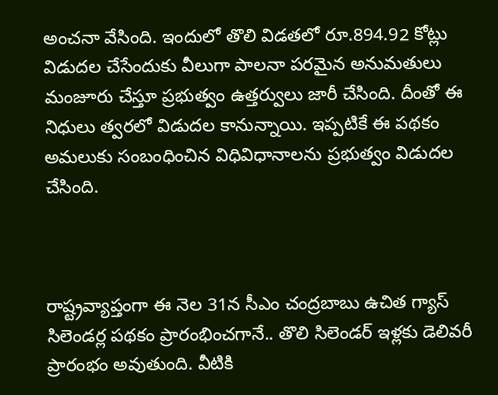అంచనా వేసింది. ఇందులో తొలి విడతలో రూ.894.92 కోట్లు విడుదల చేసేందుకు వీలుగా పాలనా పరమైన అనుమతులు మంజూరు చేస్తూ ప్రభుత్వం ఉత్తర్వులు జారీ చేసింది. దీంతో ఈ నిధులు త్వరలో విడుదల కానున్నాయి. ఇప్పటికే ఈ పథకం అమలుకు సంబంధించిన విధివిధానాలను ప్రభుత్వం విడుదల చేసింది.



రాష్ట్రవ్యాప్తంగా ఈ నెల 31న సీఎం చంద్రబాబు ఉచిత గ్యాస్ సిలెండర్ల పథకం ప్రారంభించగానే.. తొలి సిలెండర్ ఇళ్లకు డెలివరీ ప్రారంభం అవుతుంది. వీటికి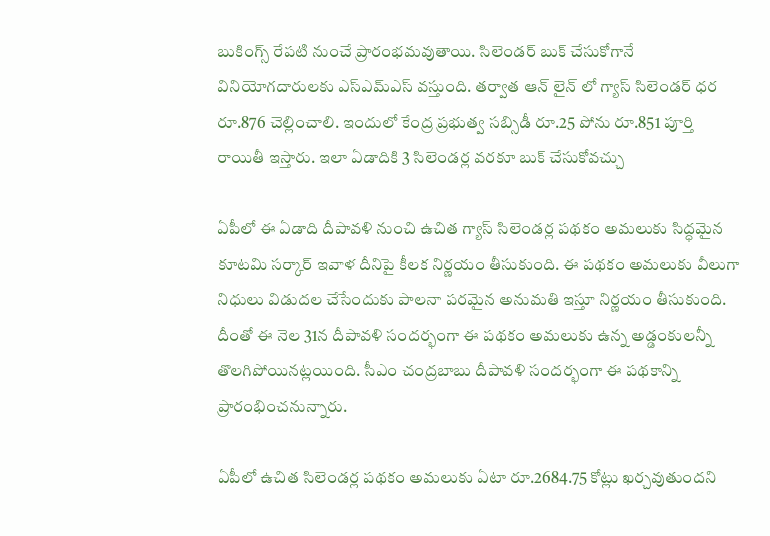బుకింగ్స్ రేపటి నుంచే ప్రారంభమవుతాయి. సిలెండర్ బుక్ చేసుకోగానే వినియోగదారులకు ఎస్ఎమ్ఎస్ వస్తుంది. తర్వాత ఆన్ లైన్ లో గ్యాస్ సిలెండర్ ధర రూ.876 చెల్లించాలి. ఇందులో కేంద్ర ప్రభుత్వ సబ్సిడీ రూ.25 పోను రూ.851 పూర్తి రాయితీ ఇస్తారు. ఇలా ఏడాదికి 3 సిలెండర్ల వరకూ బుక్ చేసుకోవచ్చు

ఏపీలో ఈ ఏడాది దీపావళి నుంచి ఉచిత గ్యాస్ సిలెండర్ల పథకం అమలుకు సిద్ధమైన కూటమి సర్కార్ ఇవాళ దీనిపై కీలక నిర్ణయం తీసుకుంది. ఈ పథకం అమలుకు వీలుగా నిధులు విడుదల చేసేందుకు పాలనా పరమైన అనుమతి ఇస్తూ నిర్ణయం తీసుకుంది. దీంతో ఈ నెల 31న దీపావళి సందర్భంగా ఈ పథకం అమలుకు ఉన్న అడ్డంకులన్నీ తొలగిపోయినట్లయింది. సీఎం చంద్రబాబు దీపావళి సందర్భంగా ఈ పథకాన్ని ప్రారంభించనున్నారు.

ఏపీలో ఉచిత సిలెండర్ల పథకం అమలుకు ఏటా రూ.2684.75 కోట్లు ఖర్చవుతుందని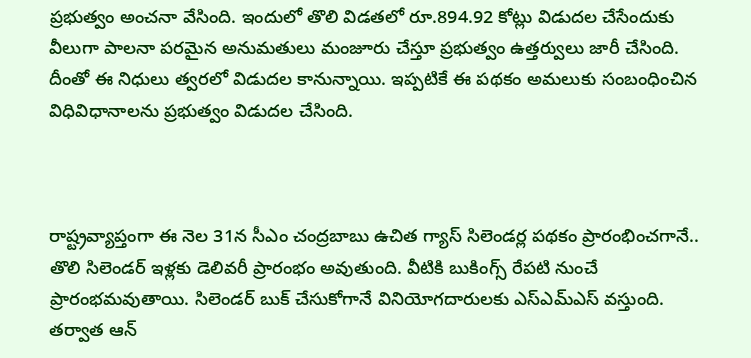ప్రభుత్వం అంచనా వేసింది. ఇందులో తొలి విడతలో రూ.894.92 కోట్లు విడుదల చేసేందుకు వీలుగా పాలనా పరమైన అనుమతులు మంజూరు చేస్తూ ప్రభుత్వం ఉత్తర్వులు జారీ చేసింది. దీంతో ఈ నిధులు త్వరలో విడుదల కానున్నాయి. ఇప్పటికే ఈ పథకం అమలుకు సంబంధించిన విధివిధానాలను ప్రభుత్వం విడుదల చేసింది.



రాష్ట్రవ్యాప్తంగా ఈ నెల 31న సీఎం చంద్రబాబు ఉచిత గ్యాస్ సిలెండర్ల పథకం ప్రారంభించగానే.. తొలి సిలెండర్ ఇళ్లకు డెలివరీ ప్రారంభం అవుతుంది. వీటికి బుకింగ్స్ రేపటి నుంచే ప్రారంభమవుతాయి. సిలెండర్ బుక్ చేసుకోగానే వినియోగదారులకు ఎస్ఎమ్ఎస్ వస్తుంది. తర్వాత ఆన్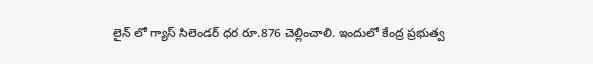లైన్ లో గ్యాస్ సిలెండర్ ధర రూ.876 చెల్లించాలి. ఇందులో కేంద్ర ప్రభుత్వ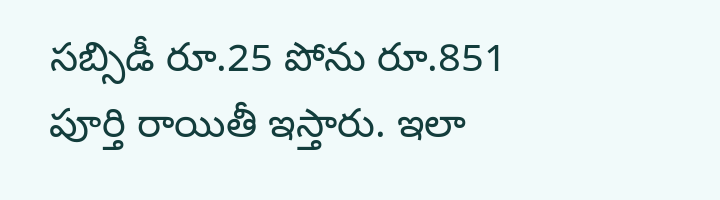సబ్సిడీ రూ.25 పోను రూ.851 పూర్తి రాయితీ ఇస్తారు. ఇలా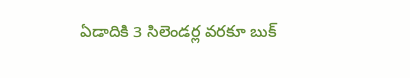ఏడాదికి 3 సిలెండర్ల వరకూ బుక్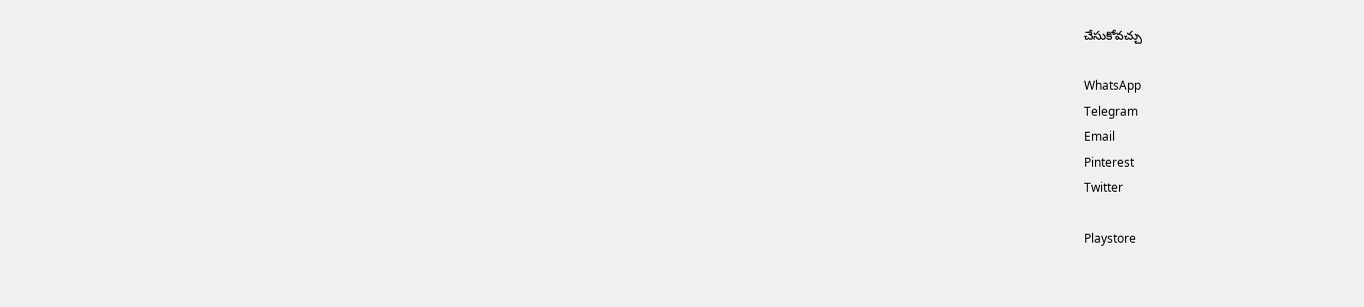చేసుకోవచ్చు

WhatsApp
Telegram
Email
Pinterest
Twitter

Playstore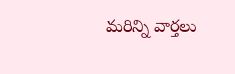మరిన్ని వార్తలు